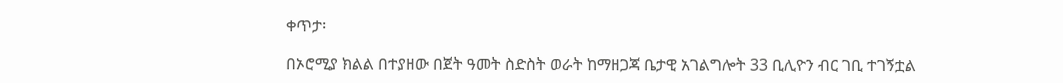ቀጥታ፡

በኦሮሚያ ክልል በተያዘው በጀት ዓመት ስድስት ወራት ከማዘጋጃ ቤታዊ አገልግሎት 33 ቢሊዮን ብር ገቢ ተገኝቷል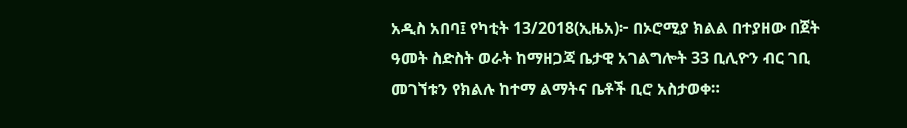አዲስ አበባ፤ የካቲት 13/2018(ኢዜአ)፦ በኦሮሚያ ክልል በተያዘው በጀት ዓመት ስድስት ወራት ከማዘጋጃ ቤታዊ አገልግሎት 33 ቢሊዮን ብር ገቢ መገኘቱን የክልሉ ከተማ ልማትና ቤቶች ቢሮ አስታወቀ።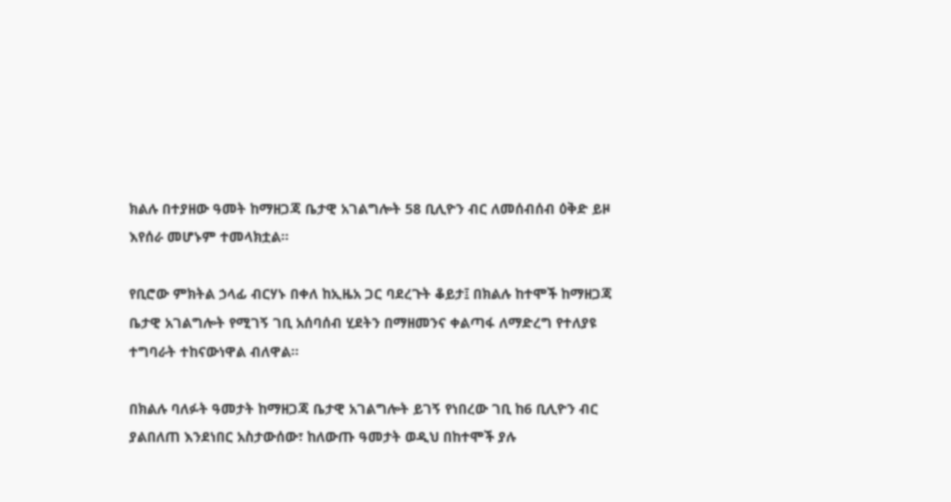ክልሉ በተያዘው ዓመት ከማዘጋጃ ቤታዊ አገልግሎት 58 ቢሊዮን ብር ለመሰብሰብ ዕቅድ ይዞ እየሰራ መሆኑም ተመላክቷል።

የቢሮው ምክትል ኃላፊ ብርሃኑ በቀለ ከኢዜአ ጋር ባደረጉት ቆይታ፤ በክልሉ ከተሞች ከማዘጋጃ ቤታዊ አገልግሎት የሚገኝ ገቢ አሰባሰብ ሂደትን በማዘመንና ቀልጣፋ ለማድረግ የተለያዩ ተግባራት ተከናውነዋል ብለዋል።

በክልሉ ባለፉት ዓመታት ከማዘጋጃ ቤታዊ አገልግሎት ይገኝ የነበረው ገቢ ከ6 ቢሊዮን ብር ያልበለጠ እንደነበር አስታውሰው፣ ከለውጡ ዓመታት ወዲህ በከተሞች ያሉ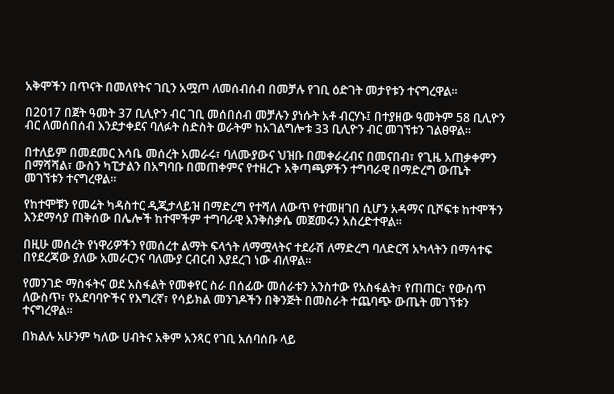አቅሞችን በጥናት በመለየትና ገቢን አሟጦ ለመሰብሰብ በመቻሉ የገቢ ዕድገት መታየቱን ተናግረዋል።

በ2017 በጀት ዓመት 37 ቢሊዮን ብር ገቢ መሰበሰብ መቻሉን ያነሱት አቶ ብርሃኑ፤ በተያዘው ዓመትም 58 ቢሊዮን ብር ለመሰበሰብ እንደታቀደና ባለፉት ስድስት ወራትም ከአገልግሎቱ 33 ቢሊዮን ብር መገኘቱን ገልፀዋል።

በተለይም በመደመር እሳቤ መሰረት አመራሩ፣ ባለሙያውና ህዝቡ በመቀራረብና በመናበብ፣ የጊዜ አጠቃቀምን በማሻሻል፣ ውስን ካፒታልን በአግባቡ በመጠቀምና የተዘረጉ አቅጣጫዎችን ተግባራዊ በማድረግ ውጤት መገኘቱን ተናግረዋል።

የከተሞቹን የመሬት ካዳስተር ዲጂታላይዝ በማድረግ የተሻለ ለውጥ የተመዘገበ ሲሆን አዳማና ቢሾፍቱ ከተሞችን እንደማሳያ ጠቅሰው በሌሎች ከተሞችም ተግባራዊ እንቅስቃሴ መጀመሩን አስረድተዋል።

በዚሁ መሰረት የነዋሪዎችን የመሰረተ ልማት ፍላጎት ለማሟላትና ተደራሽ ለማድረግ ባለድርሻ አካላትን በማሳተፍ በየደረጃው ያለው አመራርንና ባለሙያ ርብርብ እያደረገ ነው ብለዋል።

የመንገድ ማስፋትና ወደ አስፋልት የመቀየር ስራ በሰፊው መሰራቱን አንስተው የአስፋልት፣ የጠጠር፣ የውስጥ ለውስጥ፣ የአደባባዮችና የእግረኛ፣ የሳይክል መንገዶችን በቅንጅት በመስራት ተጨባጭ ውጤት መገኘቱን ተናግረዋል።

በክልሉ አሁንም ካለው ሀብትና አቅም አንጻር የገቢ አሰባሰቡ ላይ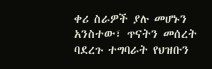ቀሪ ስራዎች ያሉ መሆኑን አንስተው፣ ጥናትን መሰረት ባደረጉ ተግባራት የህዝቡን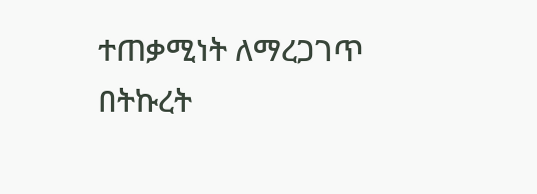ተጠቃሚነት ለማረጋገጥ በትኩረት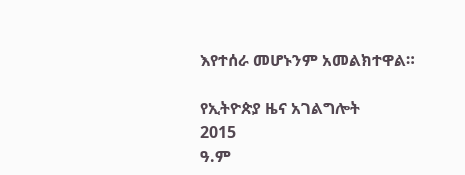እየተሰራ መሆኑንም አመልክተዋል።

የኢትዮጵያ ዜና አገልግሎት
2015
ዓ.ም